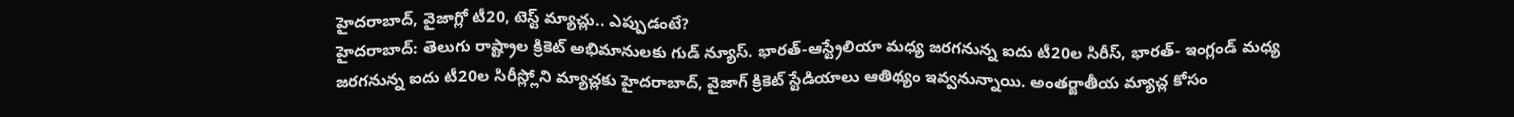హైదరాబాద్, వైజాగ్లో టీ20, టెస్ట్ మ్యాచ్లు.. ఎప్పుడంటే?
హైదరాబాద్: తెలుగు రాష్ట్రాల క్రికెట్ అభిమానులకు గుడ్ న్యూస్. భారత్-ఆస్ట్రేలియా మధ్య జరగనున్న ఐదు టీ20ల సిరీస్, భారత్- ఇంగ్లండ్ మధ్య జరగనున్న ఐదు టీ20ల సిరీస్ల్లోని మ్యాచ్లకు హైదరాబాద్, వైజాగ్ క్రికెట్ స్టేడియాలు ఆతిథ్యం ఇవ్వనున్నాయి. అంతర్జాతీయ మ్యాచ్ల కోసం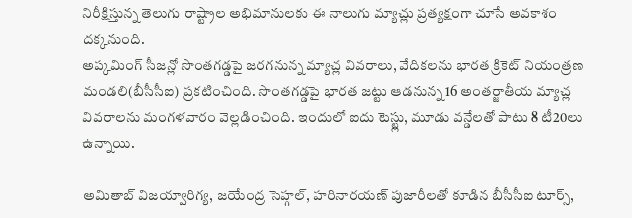నిరీక్షిస్తున్న తెలుగు రాష్ట్రాల అభిమానులకు ఈ నాలుగు మ్యాచ్లు ప్రత్యక్షంగా చూసే అవకాశం దక్కనుంది.
అప్కమింగ్ సీజన్లో సొంతగడ్డపై జరగనున్న మ్యాచ్ల వివరాలు, వేదికలను భారత క్రికెట్ నియంత్రణ మండలి(బీసీసీఐ) ప్రకటించింది. సొంతగడ్డపై భారత జట్టు ఆడనున్న 16 అంతర్జాతీయ మ్యాచ్ల వివరాలను మంగళవారం వెల్లడించింది. ఇందులో ఐదు టెస్ట్లు, మూడు వన్డేలతో పాటు 8 టీ20లు ఉన్నాయి.

అమితాబ్ విజయ్వారిగ్య, జయేంద్ర సెహ్గల్, హరినారయణ్ పుజారీలతో కూడిన బీసీసీఐ టూర్స్,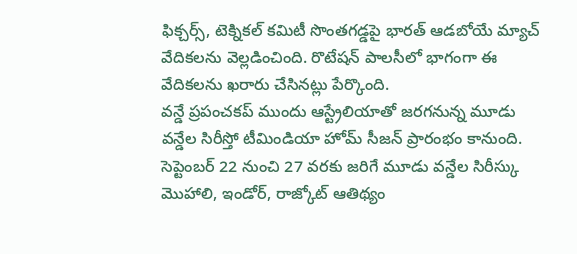ఫిక్చర్స్, టెక్నికల్ కమిటీ సొంతగడ్డపై భారత్ ఆడబోయే మ్యాచ్ వేదికలను వెల్లడించింది. రొటేషన్ పాలసీలో భాగంగా ఈ వేదికలను ఖరారు చేసినట్లు పేర్కొంది.
వన్డే ప్రపంచకప్ ముందు ఆస్ట్రేలియాతో జరగనున్న మూడు వన్డేల సిరీస్తో టీమిండియా హోమ్ సీజన్ ప్రారంభం కానుంది. సెప్టెంబర్ 22 నుంచి 27 వరకు జరిగే మూడు వన్డేల సిరీస్కు మొహాలి, ఇండోర్, రాజ్కోట్ ఆతిథ్యం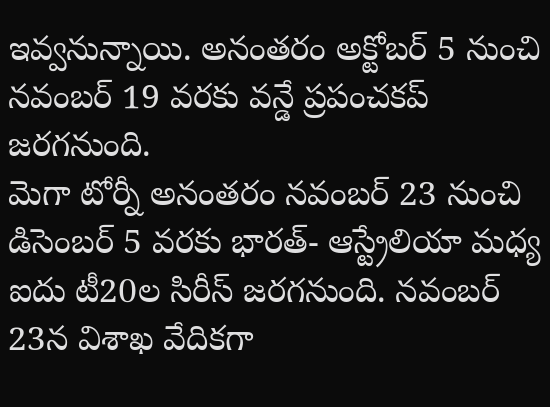ఇవ్వనున్నాయి. అనంతరం అక్టోబర్ 5 నుంచి నవంబర్ 19 వరకు వన్డే ప్రపంచకప్ జరగనుంది.
మెగా టోర్నీ అనంతరం నవంబర్ 23 నుంచి డిసెంబర్ 5 వరకు భారత్- ఆస్ట్రేలియా మధ్య ఐదు టీ20ల సిరీస్ జరగనుంది. నవంబర్ 23న విశాఖ వేదికగా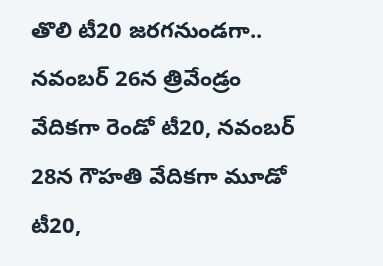తొలి టీ20 జరగనుండగా.. నవంబర్ 26న త్రివేండ్రం వేదికగా రెండో టీ20, నవంబర్ 28న గౌహతి వేదికగా మూడో టీ20,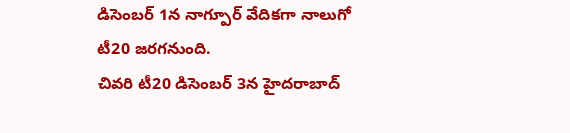డిసెంబర్ 1న నాగ్పూర్ వేదికగా నాలుగో టీ20 జరగనుంది.
చివరి టీ20 డిసెంబర్ 3న హైదరాబాద్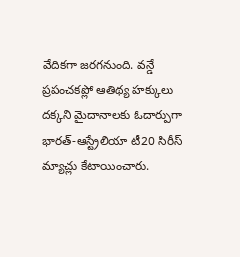వేదికగా జరగనుంది. వన్డే ప్రపంచకప్లో ఆతిథ్య హక్కులు దక్కని మైదానాలకు ఓదార్పుగా భారత్-ఆస్ట్రేలియా టీ20 సిరీస్ మ్యాచ్లు కేటాయించారు.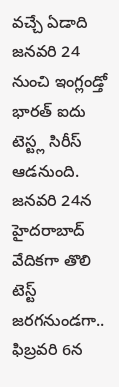వచ్చే ఏడాది జనవరి 24 నుంచి ఇంగ్లండ్తో భారత్ ఐదు టెస్ట్ల సిరీస్ ఆడనుంది. జనవరి 24న హైదరాబాద్ వేదికగా తొలి టెస్ట్ జరగనుండగా.. ఫిబ్రవరి 6న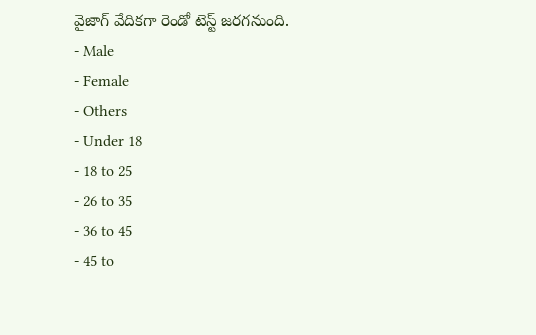వైజాగ్ వేదికగా రెండో టెస్ట్ జరగనుంది.
- Male
- Female
- Others
- Under 18
- 18 to 25
- 26 to 35
- 36 to 45
- 45 to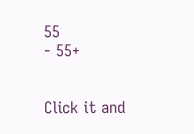55
- 55+


Click it and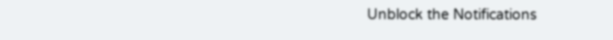Unblock the Notifications